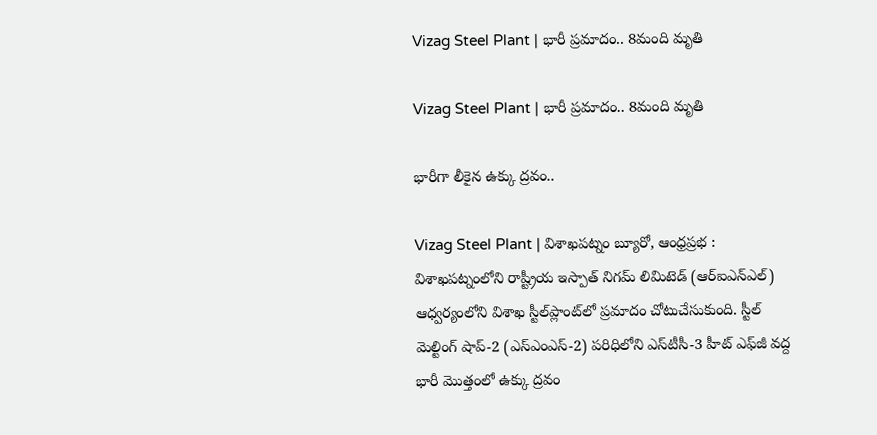Vizag Steel Plant | భారీ ప్రమాదం.. 8మంది మృతి

Vizag Steel Plant | భారీ ప్రమాదం.. 8మంది మృతి

భారీగా లీకైన ఉక్కు ద్రవం..

Vizag Steel Plant | విశాఖ‌ప‌ట్నం బ్యూరో, ఆంధ్రప్రభ : విశాఖపట్నంలోని రాష్ట్రీయ ఇస్పాత్ నిగమ్ లిమిటెడ్ (ఆర్‌ఐఎన్‌ఎల్) ఆధ్వర్యంలోని విశాఖ స్టీల్‌ప్లాంట్‌లో ప్రమాదం చోటుచేసుకుంది. స్టీల్ మెల్టింగ్ షాప్-2 (ఎస్‌ఎంఎస్-2) పరిధిలోని ఎస్‌టీసీ-3 హీట్ ఎఫ్‌జీ వద్ద భారీ మొత్తంలో ఉక్కు ద్రవం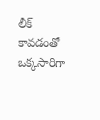లీక్ కావడంతో ఒక్కసారిగా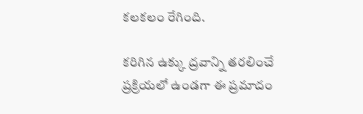కలకలం రేగింది.

కరిగిన ఉక్కు ద్రవాన్ని తరలించే ప్రక్రియలో ఉండగా ఈ ప్రమాదం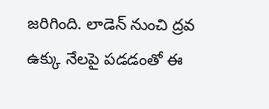జరిగింది. లాడెన్ నుంచి ద్రవ ఉక్కు నేలపై పడడంతో ఈ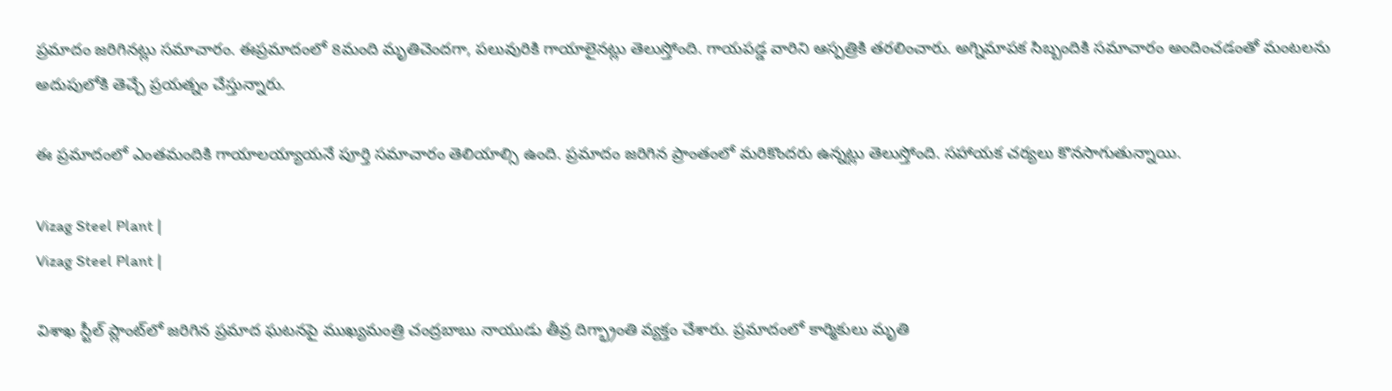ప్రమాదం జరిగినట్లు సమాచారం. ఈప్రమాదంలో 8మంది మృతిచెందగా, పలువురికి గాయాలైనట్లు తెలుస్తోంది. గాయపడ్డ వారిని ఆస్పత్రికి తరలించారు. అగ్నిమాపక సిబ్బందికి సమాచారం అందించడంతో మంటలను అదుపులోకి తెచ్చే ప్రయత్నం చేస్తున్నారు.

ఈ ప్ర‌మాదంలో ఎంత‌మందికి గాయాల‌య్యాయ‌నే పూర్తి సమాచారం తెలియాల్సి ఉంది. ప్రమాదం జరిగిన ప్రాంతంలో మరికొందరు ఉన్నట్లు తెలుస్తోంది. సహాయక చర్యలు కొనసాగుతున్నాయి.

Vizag Steel Plant |
Vizag Steel Plant |

విశాఖ స్టీల్ ప్లాంట్‌లో జరిగిన ప్రమాద ఘటనపై ముఖ్యమంత్రి చంద్రబాబు నాయుడు తీవ్ర దిగ్భ్రాంతి వ్యక్తం చేశారు. ప్రమాదంలో కార్మికులు మృతి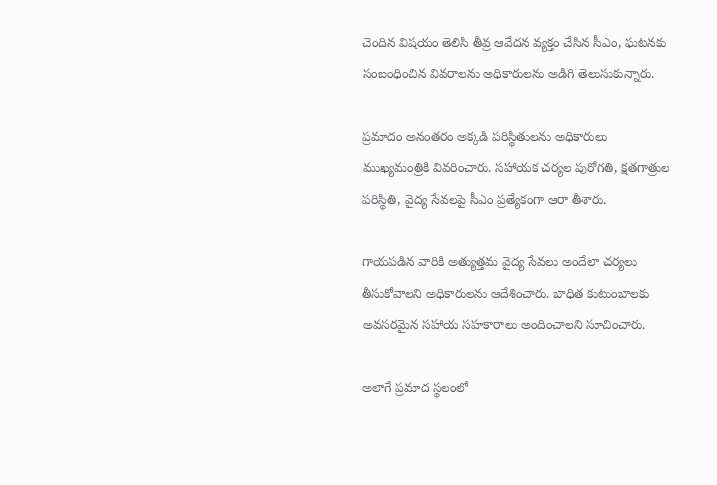చెందిన విషయం తెలిసి తీవ్ర ఆవేదన వ్యక్తం చేసిన సీఎం, ఘటనకు సంబంధించిన వివరాలను అధికారులను అడిగి తెలుసుకున్నారు.

ప్రమాదం అనంతరం అక్కడి పరిస్థితులను అధికారులు ముఖ్యమంత్రికి వివరించారు. సహాయక చర్యల పురోగతి, క్షతగాత్రుల పరిస్థితి, వైద్య సేవలపై సీఎం ప్రత్యేకంగా ఆరా తీశారు.

గాయపడిన వారికి అత్యుత్తమ వైద్య సేవలు అందేలా చర్యలు తీసుకోవాలని అధికారులను ఆదేశించారు. బాధిత కుటుంబాలకు అవసరమైన సహాయ సహకారాలు అందించాలని సూచించారు.

అలాగే ప్రమాద స్థలంలో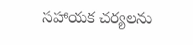సహాయక చర్యలను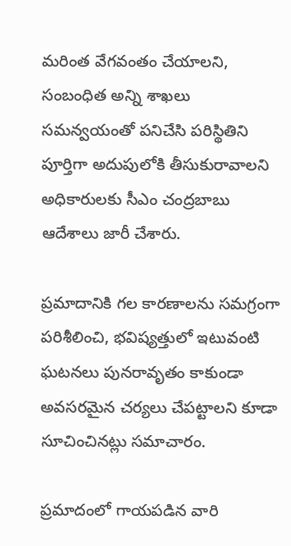మరింత వేగవంతం చేయాలని, సంబంధిత అన్ని శాఖలు సమన్వయంతో పనిచేసి పరిస్థితిని పూర్తిగా అదుపులోకి తీసుకురావాలని అధికారులకు సీఎం చంద్రబాబు ఆదేశాలు జారీ చేశారు.

ప్రమాదానికి గల కారణాలను సమగ్రంగా పరిశీలించి, భవిష్యత్తులో ఇటువంటి ఘటనలు పునరావృతం కాకుండా అవసరమైన చర్యలు చేపట్టాలని కూడా సూచించినట్లు సమాచారం.

ప్రమాదంలో గాయపడిన వారి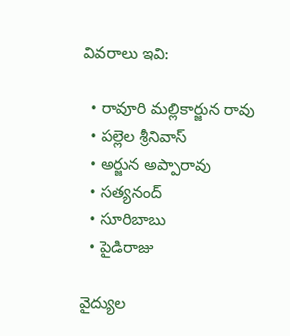వివరాలు ఇవి:

  • రావూరి మల్లికార్జున రావు
  • పల్లెల శ్రీనివాస్
  • అర్జున అప్పారావు
  • సత్యనంద్
  • సూరిబాబు
  • పైడిరాజు

వైద్యుల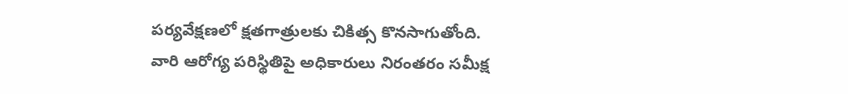పర్యవేక్షణలో క్షతగాత్రులకు చికిత్స కొనసాగుతోంది. వారి ఆరోగ్య పరిస్థితిపై అధికారులు నిరంతరం సమీక్ష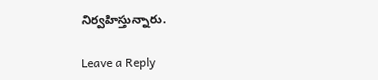నిర్వహిస్తున్నారు.

Leave a Reply